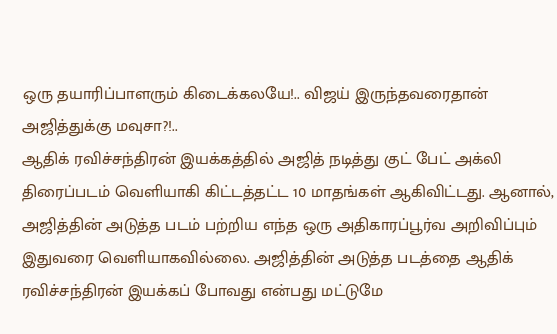ஒரு தயாரிப்பாளரும் கிடைக்கலயே!.. விஜய் இருந்தவரைதான் அஜித்துக்கு மவுசா?!..
ஆதிக் ரவிச்சந்திரன் இயக்கத்தில் அஜித் நடித்து குட் பேட் அக்லி திரைப்படம் வெளியாகி கிட்டத்தட்ட 10 மாதங்கள் ஆகிவிட்டது. ஆனால், அஜித்தின் அடுத்த படம் பற்றிய எந்த ஒரு அதிகாரப்பூர்வ அறிவிப்பும் இதுவரை வெளியாகவில்லை. அஜித்தின் அடுத்த படத்தை ஆதிக் ரவிச்சந்திரன் இயக்கப் போவது என்பது மட்டுமே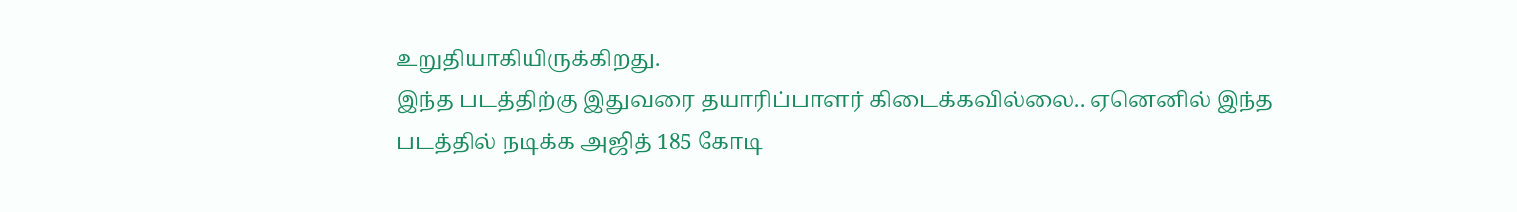உறுதியாகியிருக்கிறது.
இந்த படத்திற்கு இதுவரை தயாரிப்பாளர் கிடைக்கவில்லை.. ஏனெனில் இந்த படத்தில் நடிக்க அஜித் 185 கோடி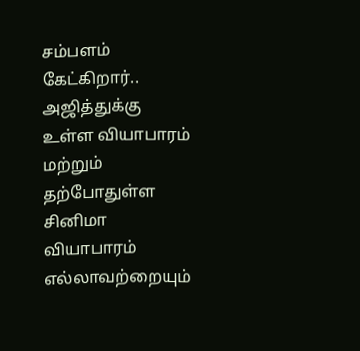சம்பளம் கேட்கிறார்.. அஜித்துக்கு உள்ள வியாபாரம் மற்றும் தற்போதுள்ள சினிமா வியாபாரம் எல்லாவற்றையும்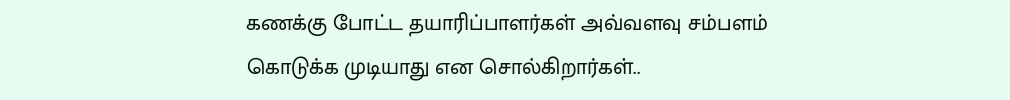கணக்கு போட்ட தயாரிப்பாளர்கள் அவ்வளவு சம்பளம் கொடுக்க முடியாது என சொல்கிறார்கள்..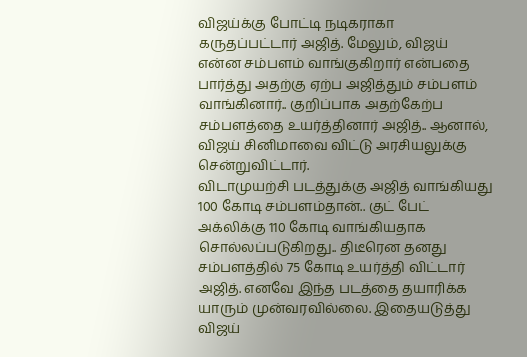விஜய்க்கு போட்டி நடிகராகா கருதப்பட்டார் அஜித். மேலும், விஜய் என்ன சம்பளம் வாங்குகிறார் என்பதை பார்த்து அதற்கு ஏற்ப அஜித்தும் சம்பளம் வாங்கினார்.. குறிப்பாக அதற்கேற்ப சம்பளத்தை உயர்த்தினார் அஜித்.. ஆனால், விஜய் சினிமாவை விட்டு அரசியலுக்கு சென்றுவிட்டார்.
விடாமுயற்சி படத்துக்கு அஜித் வாங்கியது 100 கோடி சம்பளம்தான்.. குட் பேட் அக்லிக்கு 110 கோடி வாங்கியதாக சொல்லப்படுகிறது.. திடீரென தனது சம்பளத்தில் 75 கோடி உயர்த்தி விட்டார் அஜித். எனவே இந்த படத்தை தயாரிக்க யாரும் முன்வரவில்லை. இதையடுத்து விஜய்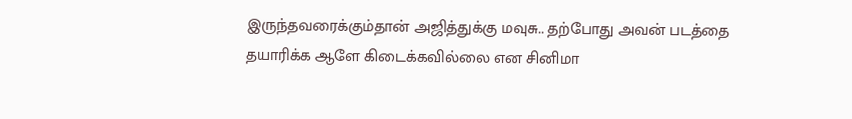இருந்தவரைக்கும்தான் அஜித்துக்கு மவுசு.. தற்போது அவன் படத்தை தயாரிக்க ஆளே கிடைக்கவில்லை என சினிமா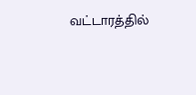வட்டாரத்தில்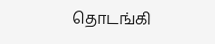தொடங்கி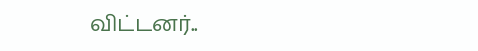விட்டனர்..